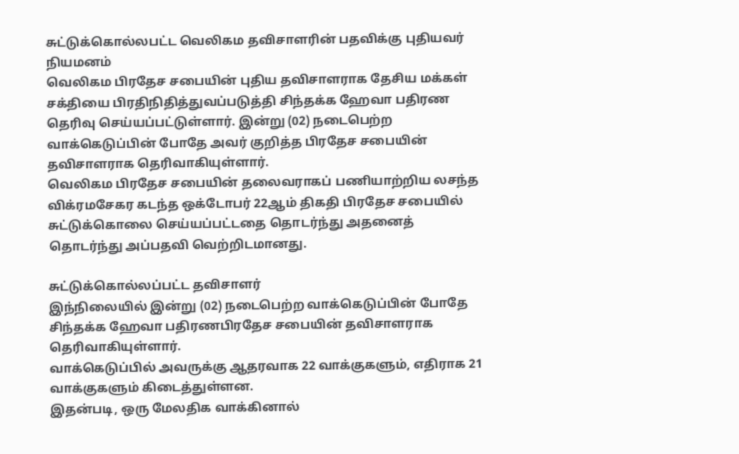சுட்டுக்கொல்லபட்ட வெலிகம தவிசாளரின் பதவிக்கு புதியவர் நியமனம்
வெலிகம பிரதேச சபையின் புதிய தவிசாளராக தேசிய மக்கள் சக்தியை பிரதிநிதித்துவப்படுத்தி சிந்தக்க ஹேவா பதிரண தெரிவு செய்யப்பட்டுள்ளார். இன்று (02) நடைபெற்ற வாக்கெடுப்பின் போதே அவர் குறித்த பிரதேச சபையின் தவிசாளராக தெரிவாகியுள்ளார்.
வெலிகம பிரதேச சபையின் தலைவராகப் பணியாற்றிய லசந்த விக்ரமசேகர கடந்த ஒக்டோபர் 22ஆம் திகதி பிரதேச சபையில் சுட்டுக்கொலை செய்யப்பட்டதை தொடர்ந்து அதனைத் தொடர்ந்து அப்பதவி வெற்றிடமானது.

சுட்டுக்கொல்லப்பட்ட தவிசாளர்
இந்நிலையில் இன்று (02) நடைபெற்ற வாக்கெடுப்பின் போதே சிந்தக்க ஹேவா பதிரணபிரதேச சபையின் தவிசாளராக தெரிவாகியுள்ளார்.
வாக்கெடுப்பில் அவருக்கு ஆதரவாக 22 வாக்குகளும், எதிராக 21 வாக்குகளும் கிடைத்துள்ளன.
இதன்படி, ஒரு மேலதிக வாக்கினால்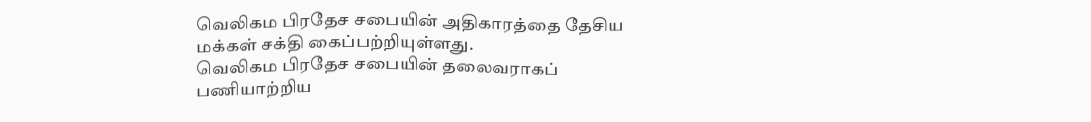வெலிகம பிரதேச சபையின் அதிகாரத்தை தேசிய மக்கள் சக்தி கைப்பற்றியுள்ளது.
வெலிகம பிரதேச சபையின் தலைவராகப் பணியாற்றிய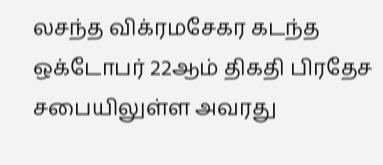லசந்த விக்ரமசேகர கடந்த ஒக்டோபர் 22ஆம் திகதி பிரதேச சபையிலுள்ள அவரது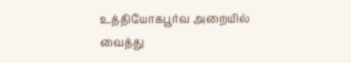உத்தியோகபூர்வ அறையில் வைத்து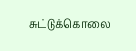சுட்டுக்கொலை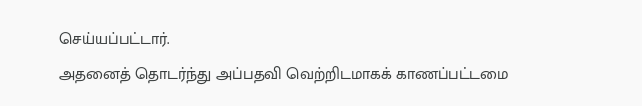செய்யப்பட்டார்.
அதனைத் தொடர்ந்து அப்பதவி வெற்றிடமாகக் காணப்பட்டமை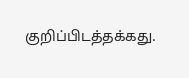குறிப்பிடத்தக்கது.